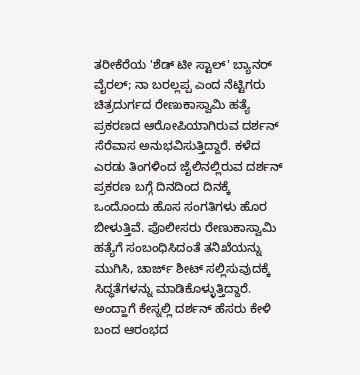ತರೀಕೆರೆಯ 'ಶೆಡ್ ಟೀ ಸ್ಟಾಲ್' ಬ್ಯಾನರ್ ವೈರಲ್; ನಾ ಬರಲ್ಲಪ್ಪ ಎಂದ ನೆಟ್ಟಿಗರು
ಚಿತ್ರದುರ್ಗದ ರೇಣುಕಾಸ್ವಾಮಿ ಹತ್ಯೆ ಪ್ರಕರಣದ ಆರೋಪಿಯಾಗಿರುವ ದರ್ಶನ್ ಸೆರೆವಾಸ ಅನುಭವಿಸುತ್ತಿದ್ದಾರೆ. ಕಳೆದ ಎರಡು ತಿಂಗಳಿಂದ ಜೈಲಿನಲ್ಲಿರುವ ದರ್ಶನ್ ಪ್ರಕರಣ ಬಗ್ಗೆ ದಿನದಿಂದ ದಿನಕ್ಕೆ ಒಂದೊಂದು ಹೊಸ ಸಂಗತಿಗಳು ಹೊರ ಬೀಳುತ್ತಿವೆ. ಪೊಲೀಸರು ರೇಣುಕಾಸ್ವಾಮಿ ಹತ್ಯೆಗೆ ಸಂಬಂಧಿಸಿದಂತೆ ತನಿಖೆಯನ್ನು ಮುಗಿಸಿ, ಚಾರ್ಜ್ ಶೀಟ್ ಸಲ್ಲಿಸುವುದಕ್ಕೆ ಸಿದ್ಧತೆಗಳನ್ನು ಮಾಡಿಕೊಳ್ಳುತ್ತಿದ್ದಾರೆ.
ಅಂದ್ಹಾಗೆ ಕೇಸ್ನಲ್ಲಿ ದರ್ಶನ್ ಹೆಸರು ಕೇಳಿ ಬಂದ ಆರಂಭದ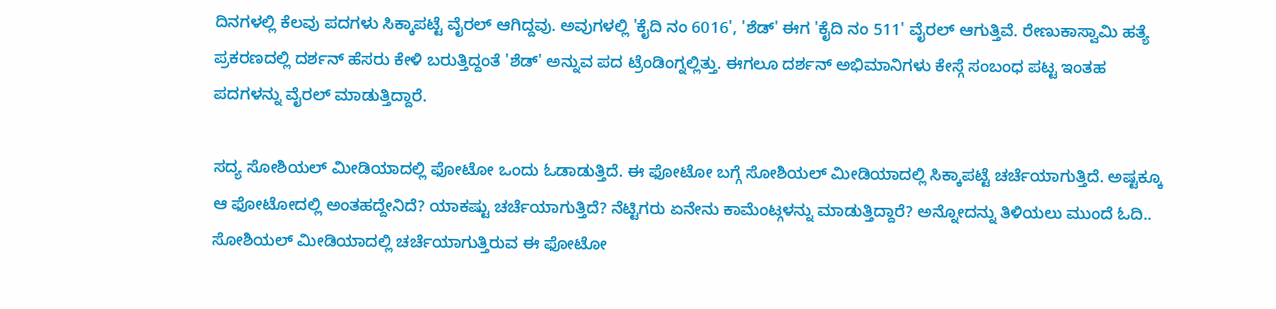ದಿನಗಳಲ್ಲಿ ಕೆಲವು ಪದಗಳು ಸಿಕ್ಕಾಪಟ್ಟೆ ವೈರಲ್ ಆಗಿದ್ದವು. ಅವುಗಳಲ್ಲಿ 'ಕೈದಿ ನಂ 6016', 'ಶೆಡ್' ಈಗ 'ಕೈದಿ ನಂ 511' ವೈರಲ್ ಆಗುತ್ತಿವೆ. ರೇಣುಕಾಸ್ವಾಮಿ ಹತ್ಯೆ ಪ್ರಕರಣದಲ್ಲಿ ದರ್ಶನ್ ಹೆಸರು ಕೇಳಿ ಬರುತ್ತಿದ್ದಂತೆ 'ಶೆಡ್' ಅನ್ನುವ ಪದ ಟ್ರೆಂಡಿಂಗ್ನಲ್ಲಿತ್ತು. ಈಗಲೂ ದರ್ಶನ್ ಅಭಿಮಾನಿಗಳು ಕೇಸ್ಗೆ ಸಂಬಂಧ ಪಟ್ಟ ಇಂತಹ ಪದಗಳನ್ನು ವೈರಲ್ ಮಾಡುತ್ತಿದ್ದಾರೆ.

ಸದ್ಯ ಸೋಶಿಯಲ್ ಮೀಡಿಯಾದಲ್ಲಿ ಫೋಟೋ ಒಂದು ಓಡಾಡುತ್ತಿದೆ. ಈ ಫೋಟೋ ಬಗ್ಗೆ ಸೋಶಿಯಲ್ ಮೀಡಿಯಾದಲ್ಲಿ ಸಿಕ್ಕಾಪಟ್ಟೆ ಚರ್ಚೆಯಾಗುತ್ತಿದೆ. ಅಷ್ಟಕ್ಕೂ ಆ ಫೋಟೋದಲ್ಲಿ ಅಂತಹದ್ದೇನಿದೆ? ಯಾಕಷ್ಟು ಚರ್ಚೆಯಾಗುತ್ತಿದೆ? ನೆಟ್ಟಿಗರು ಏನೇನು ಕಾಮೆಂಟ್ಗಳನ್ನು ಮಾಡುತ್ತಿದ್ದಾರೆ? ಅನ್ನೋದನ್ನು ತಿಳಿಯಲು ಮುಂದೆ ಓದಿ..
ಸೋಶಿಯಲ್ ಮೀಡಿಯಾದಲ್ಲಿ ಚರ್ಚೆಯಾಗುತ್ತಿರುವ ಈ ಫೋಟೋ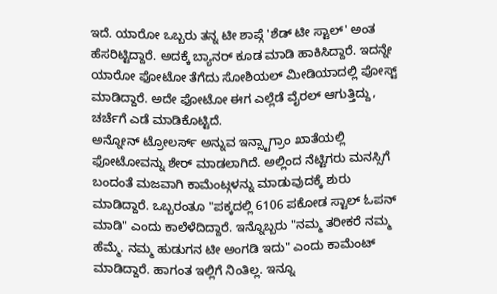ಇದೆ. ಯಾರೋ ಒಬ್ಬರು ತನ್ನ ಟೀ ಶಾಪ್ಗೆ 'ಶೆಡ್ ಟೀ ಸ್ಟಾಲ್' ಅಂತ ಹೆಸರಿಟ್ಟಿದ್ದಾರೆ. ಅದಕ್ಕೆ ಬ್ಯಾನರ್ ಕೂಡ ಮಾಡಿ ಹಾಕಿಸಿದ್ದಾರೆ. ಇದನ್ನೇ ಯಾರೋ ಫೋಟೋ ತೆಗೆದು ಸೋಶಿಯಲ್ ಮೀಡಿಯಾದಲ್ಲಿ ಪೋಸ್ಟ್ ಮಾಡಿದ್ದಾರೆ. ಅದೇ ಫೋಟೋ ಈಗ ಎಲ್ಲೆಡೆ ವೈರಲ್ ಆಗುತ್ತಿದ್ದು, ಚರ್ಚೆಗೆ ಎಡೆ ಮಾಡಿಕೊಟ್ಟಿದೆ.
ಅನ್ನೋನ್ ಟ್ರೋಲರ್ಸ್ ಅನ್ನುವ ಇನ್ಸ್ಟಾಗ್ರಾಂ ಖಾತೆಯಲ್ಲಿ ಫೋಟೋವನ್ನು ಶೇರ್ ಮಾಡಲಾಗಿದೆ. ಅಲ್ಲಿಂದ ನೆಟ್ಟಿಗರು ಮನಸ್ಸಿಗೆ ಬಂದಂತೆ ಮಜವಾಗಿ ಕಾಮೆಂಟ್ಗಳನ್ನು ಮಾಡುವುದಕ್ಕೆ ಶುರು ಮಾಡಿದ್ದಾರೆ. ಒಬ್ಬರಂತೂ "ಪಕ್ಕದಲ್ಲಿ 6106 ಪಕೋಡ ಸ್ಟಾಲ್ ಓಪನ್ ಮಾಡಿ" ಎಂದು ಕಾಲೆಳೆದಿದ್ದಾರೆ. ಇನ್ನೊಬ್ಬರು "ನಮ್ಮ ತರೀಕರೆ ನಮ್ಮ ಹೆಮ್ಮೆ. ನಮ್ಮ ಹುಡುಗನ ಟೀ ಅಂಗಡಿ ಇದು" ಎಂದು ಕಾಮೆಂಟ್ ಮಾಡಿದ್ದಾರೆ. ಹಾಗಂತ ಇಲ್ಲಿಗೆ ನಿಂತಿಲ್ಲ. ಇನ್ನೂ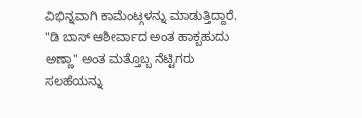ವಿಭಿನ್ನವಾಗಿ ಕಾಮೆಂಟ್ಗಳನ್ನು ಮಾಡುತ್ತಿದ್ದಾರೆ.
"ಡಿ ಬಾಸ್ ಆಶೀರ್ವಾದ ಅಂತ ಹಾಕ್ಬಹುದು ಅಣ್ಣಾ" ಅಂತ ಮತ್ತೊಬ್ಬ ನೆಟ್ಟಿಗರು ಸಲಹೆಯನ್ನು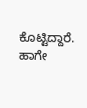ಕೊಟ್ಟಿದ್ದಾರೆ. ಹಾಗೇ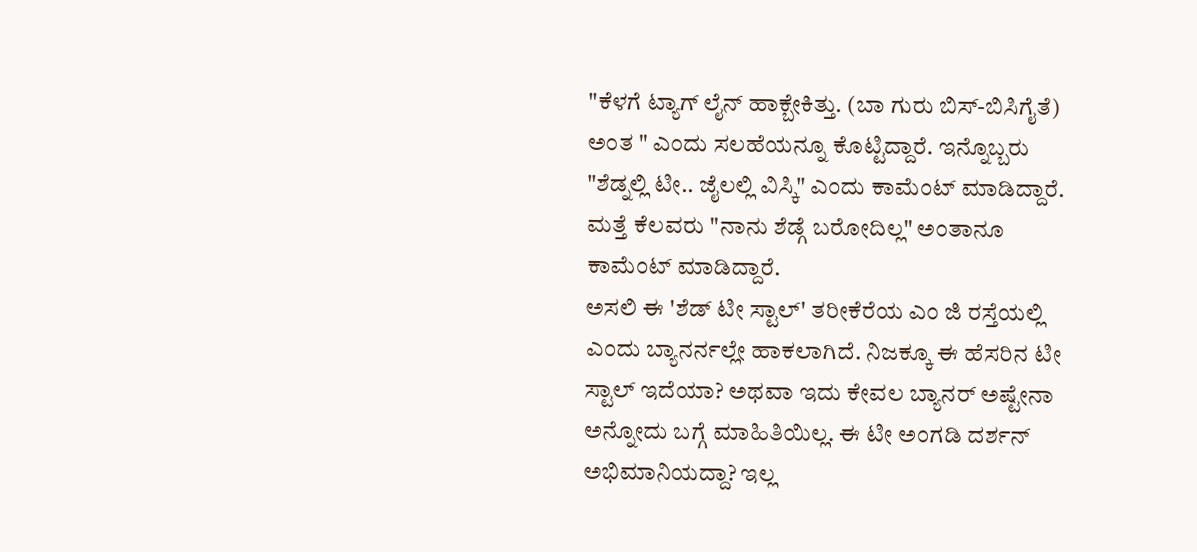"ಕೆಳಗೆ ಟ್ಯಾಗ್ ಲೈನ್ ಹಾಕ್ಬೇಕಿತ್ತು. (ಬಾ ಗುರು ಬಿಸ್-ಬಿಸಿಗೈತೆ) ಅಂತ " ಎಂದು ಸಲಹೆಯನ್ನೂ ಕೊಟ್ಟಿದ್ದಾರೆ. ಇನ್ನೊಬ್ಬರು "ಶೆಡ್ನಲ್ಲಿ ಟೀ.. ಜೈಲಲ್ಲಿ ವಿಸ್ಕಿ" ಎಂದು ಕಾಮೆಂಟ್ ಮಾಡಿದ್ದಾರೆ. ಮತ್ತೆ ಕೆಲವರು "ನಾನು ಶೆಡ್ಗೆ ಬರೋದಿಲ್ಲ" ಅಂತಾನೂ ಕಾಮೆಂಟ್ ಮಾಡಿದ್ದಾರೆ.
ಅಸಲಿ ಈ 'ಶೆಡ್ ಟೀ ಸ್ಟಾಲ್' ತರೀಕೆರೆಯ ಎಂ ಜಿ ರಸ್ತೆಯಲ್ಲಿ ಎಂದು ಬ್ಯಾನರ್ನಲ್ಲೇ ಹಾಕಲಾಗಿದೆ. ನಿಜಕ್ಕೂ ಈ ಹೆಸರಿನ ಟೀ ಸ್ಟಾಲ್ ಇದೆಯಾ? ಅಥವಾ ಇದು ಕೇವಲ ಬ್ಯಾನರ್ ಅಷ್ಟೇನಾ ಅನ್ನೋದು ಬಗ್ಗೆ ಮಾಹಿತಿಯಿಲ್ಲ. ಈ ಟೀ ಅಂಗಡಿ ದರ್ಶನ್ ಅಭಿಮಾನಿಯದ್ದಾ? ಇಲ್ಲ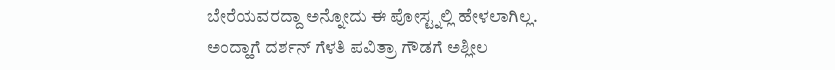ಬೇರೆಯವರದ್ದಾ ಅನ್ನೋದು ಈ ಪೋಸ್ಟ್ನಲ್ಲಿ ಹೇಳಲಾಗಿಲ್ಲ.
ಅಂದ್ಹಾಗೆ ದರ್ಶನ್ ಗೆಳತಿ ಪವಿತ್ರಾ ಗೌಡಗೆ ಅಶ್ಲೀಲ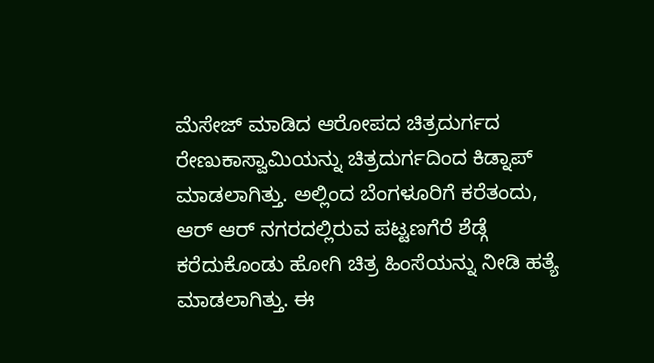ಮೆಸೇಜ್ ಮಾಡಿದ ಆರೋಪದ ಚಿತ್ರದುರ್ಗದ ರೇಣುಕಾಸ್ವಾಮಿಯನ್ನು ಚಿತ್ರದುರ್ಗದಿಂದ ಕಿಡ್ನಾಪ್ ಮಾಡಲಾಗಿತ್ತು. ಅಲ್ಲಿಂದ ಬೆಂಗಳೂರಿಗೆ ಕರೆತಂದು, ಆರ್ ಆರ್ ನಗರದಲ್ಲಿರುವ ಪಟ್ಟಣಗೆರೆ ಶೆಡ್ಗೆ ಕರೆದುಕೊಂಡು ಹೋಗಿ ಚಿತ್ರ ಹಿಂಸೆಯನ್ನು ನೀಡಿ ಹತ್ಯೆ ಮಾಡಲಾಗಿತ್ತು. ಈ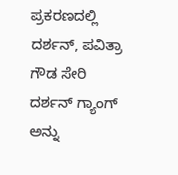ಪ್ರಕರಣದಲ್ಲಿ ದರ್ಶನ್, ಪವಿತ್ರಾ ಗೌಡ ಸೇರಿ ದರ್ಶನ್ ಗ್ಯಾಂಗ್ ಅನ್ನು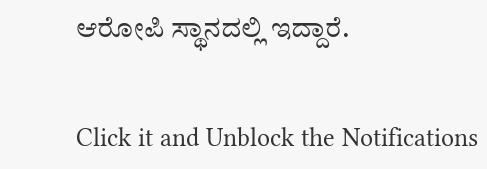ಆರೋಪಿ ಸ್ಥಾನದಲ್ಲಿ ಇದ್ದಾರೆ.


Click it and Unblock the Notifications